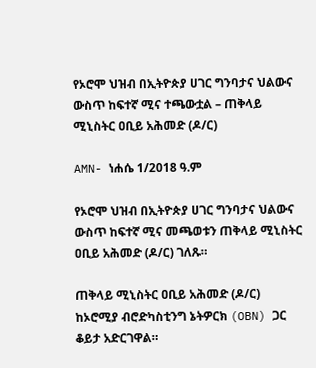የኦሮሞ ህዝብ በኢትዮጵያ ሀገር ግንባታና ህልውና ውስጥ ከፍተኛ ሚና ተጫውቷል – ጠቅላይ ሚኒስትር ዐቢይ አሕመድ (ዶ/ር)

AMN- ነሐሴ 1/2018 ዓ.ም

የኦሮሞ ህዝብ በኢትዮጵያ ሀገር ግንባታና ህልውና ውስጥ ከፍተኛ ሚና መጫወቱን ጠቅላይ ሚኒስትር ዐቢይ አሕመድ (ዶ/ር) ገለጹ።

ጠቅላይ ሚኒስትር ዐቢይ አሕመድ (ዶ/ር) ከኦሮሚያ ብሮድካስቲንግ ኔትዎርክ (OBN) ጋር ቆይታ አድርገዋል።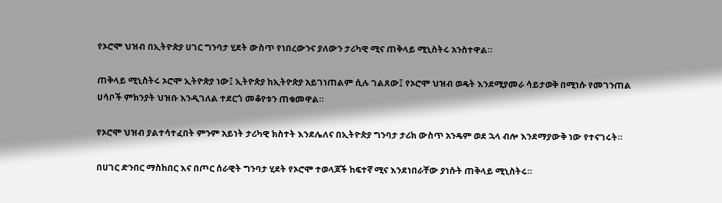የኦሮሞ ህዝብ በኢትዮጵያ ሀገር ግንባታ ሂደት ውስጥ የነበረውንና ያለውን ታሪካዊ ሚና ጠቅላይ ሚኒስትሩ አንስተዋል።

ጠቅላይ ሚኒስትሩ ኦሮሞ ኢትዮጵያ ነው፤ ኢትዮጵያ ከኢትዮጵያ አይገነጠልም ሲሉ ገልጸው፤ የኦሮሞ ህዝብ ወዴት እንደሚያመራ ሳይታወቅ በሚነሱ የመገንጠል ሀሳቦች ምክንያት ህዝቡ እንዲገለል ተደርጎ መቆየቱን ጠቁመዋል።

የኦሮሞ ህዝብ ያልተሳተፈበት ምንም አይነት ታሪካዊ ክስተት እንደሌለና በኢትዮጵያ ግንባታ ታሪክ ውስጥ አንዴም ወደ ኋላ ብሎ እንደማያውቅ ነው የተናገሩት።

በሀገር ድንበር ማስከበር እና በጦር ሰራዊት ግንባታ ሂደት የኦሮሞ ተወላጆች ከፍተኛ ሚና እንደነበራቸው ያነሱት ጠቅላይ ሚኒስትሩ።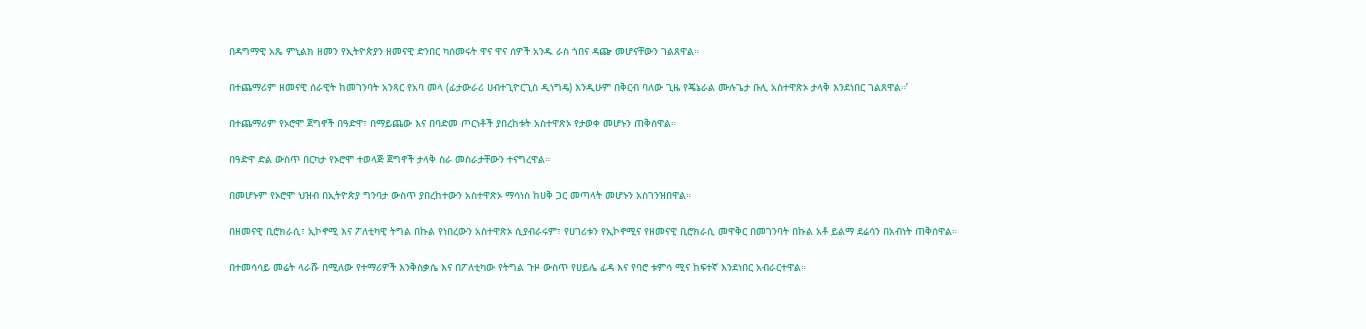በዳግማዊ አጼ ምኒልክ ዘመን የኢትዮጵያን ዘመናዊ ድንበር ካሰመሩት ዋና ዋና ሰዎች አንዱ ራስ ጎበና ዳጬ መሆናቸውን ገልጸዋል።

በተጨማሪም ዘመናዊ ሰራዊት ከመገንባት አንጻር የአባ መላ (ፊታውራሪ ሀብተጊዮርጊስ ዲነግዴ) እንዲሁም በቅርብ ባለው ጊዜ የጄኔራል ሙሉጌታ ቡሊ አስተዋጽኦ ታላቅ እንደነበር ገልጸዋል።’

በተጨማሪም የኦሮሞ ጀግኖች በዓድዋ፣ በማይጨው እና በባድመ ጦርነቶች ያበረከቱት አስተዋጽኦ የታወቀ መሆኑን ጠቅሰዋል።

በዓድዋ ድል ውስጥ በርካታ የኦሮሞ ተወላጅ ጀግኖች ታላቅ ስራ መስራታቸውን ተናግረዋል።

በመሆኑም የኦሮሞ ህዝብ በኢትዮጵያ ግንባታ ውስጥ ያበረከተውን አስተዋጽኦ ማሳነስ ከሀቅ ጋር መጣላት መሆኑን አስገንዝበዋል።

በዘመናዊ ቢሮክራሲ፣ ኢኮኖሚ እና ፖለቲካዊ ትግል በኩል የነበረውን አስተዋጽኦ ሲያብራሩም፣ የሀገሪቱን የኢኮኖሚና የዘመናዊ ቢሮክራሲ መዋቅር በመገንባት በኩል አቶ ይልማ ደሬሳን በአብነት ጠቅሰዋል።

በተመሳሳይ መሬት ላራሹ በሚለው የተማሪዎች እንቅስቃሴ እና በፖለቲካው የትግል ጉዞ ውስጥ የሀይሌ ፊዳ እና የባሮ ቱምሳ ሚና ከፍተኛ እንደነበር አብራርተዋል።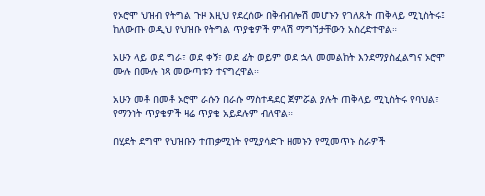የኦሮሞ ህዝብ የትግል ጉዞ እዚህ የደረሰው በቅብብሎሽ መሆኑን የገለጹት ጠቅላይ ሚኒስትሩ፤ ከለውጡ ወዲህ የህዝቡ የትግል ጥያቄዎች ምላሽ ማግኘታቸውን አስረድተዋል።

አሁን ላይ ወደ ግራ፣ ወደ ቀኝ፣ ወደ ፊት ወይም ወደ ኋላ መመልከት እንደማያስፈልግና ኦሮሞ ሙሉ በሙሉ ነጻ መውጣቱን ተናግረዋል።

አሁን መቶ በመቶ ኦሮሞ ራሱን በራሱ ማስተዳደር ጀምሯል ያሉት ጠቅላይ ሚኒስትሩ የባህል፣ የማንነት ጥያቄዎች ዛሬ ጥያቄ አይደሉም ብለዋል።

በሂደት ደግሞ የህዝቡን ተጠቃሚነት የሚያሳድጉ ዘመኑን የሚመጥኑ ስራዎች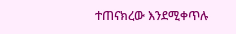ተጠናክረው እንደሚቀጥሉ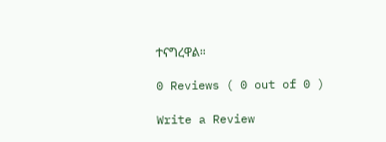ተናግረዋል።

0 Reviews ( 0 out of 0 )

Write a Review